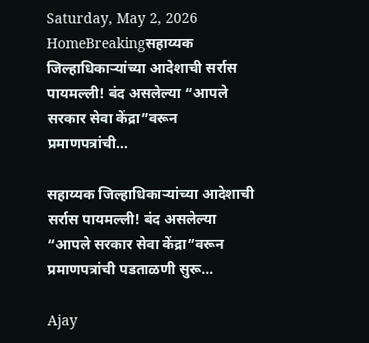Saturday, May 2, 2026
HomeBreakingसहाय्यक जिल्हाधिकाऱ्यांच्या आदेशाची सर्रास पायमल्ली! बंद असलेल्या “आपले सरकार सेवा केंद्रा”वरून प्रमाणपत्रांची...

सहाय्यक जिल्हाधिकाऱ्यांच्या आदेशाची सर्रास पायमल्ली! बंद असलेल्या “आपले सरकार सेवा केंद्रा”वरून प्रमाणपत्रांची पडताळणी सुरू…

Ajay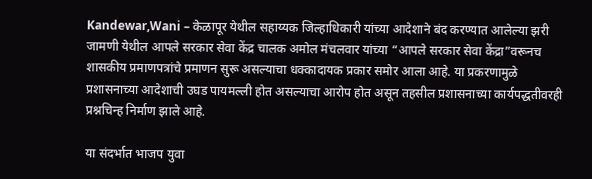Kandewar,Wani – केळापूर येथील सहाय्यक जिल्हाधिकारी यांच्या आदेशाने बंद करण्यात आलेल्या झरी जामणी येथील आपले सरकार सेवा केंद्र चालक अमोल मंचलवार यांच्या “आपले सरकार सेवा केंद्रा”वरूनच शासकीय प्रमाणपत्रांचे प्रमाणन सुरू असल्याचा धक्कादायक प्रकार समोर आला आहे. या प्रकरणामुळे प्रशासनाच्या आदेशाची उघड पायमल्ली होत असल्याचा आरोप होत असून तहसील प्रशासनाच्या कार्यपद्धतीवरही प्रश्नचिन्ह निर्माण झाले आहे.

या संदर्भात भाजप युवा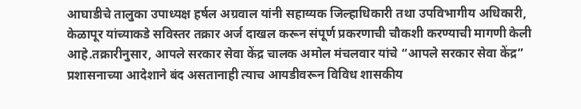आघाडीचे तालुका उपाध्यक्ष हर्षल अग्रवाल यांनी सहाय्यक जिल्हाधिकारी तथा उपविभागीय अधिकारी, केळापूर यांच्याकडे सविस्तर तक्रार अर्ज दाखल करून संपूर्ण प्रकरणाची चौकशी करण्याची मागणी केली आहे.तक्रारीनुसार, आपले सरकार सेवा केंद्र चालक अमोल मंचलवार यांचे “आपले सरकार सेवा केंद्र” प्रशासनाच्या आदेशाने बंद असतानाही त्याच आयडीवरून विविध शासकीय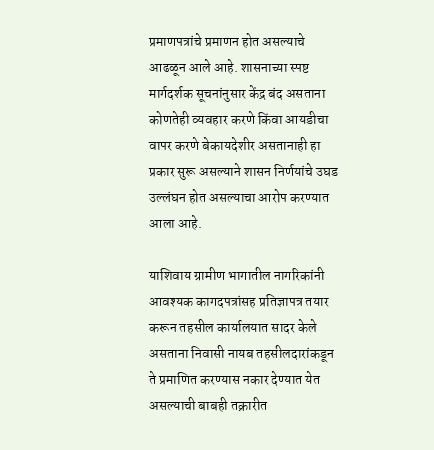प्रमाणपत्रांचे प्रमाणन होत असल्याचे आढळून आले आहे. शासनाच्या स्पष्ट मार्गदर्शक सूचनांनुसार केंद्र बंद असताना कोणतेही व्यवहार करणे किंवा आयडीचा वापर करणे बेकायदेशीर असतानाही हा प्रकार सुरू असल्याने शासन निर्णयांचे उघड उल्लंघन होत असल्याचा आरोप करण्यात आला आहे.

याशिवाय ग्रामीण भागातील नागरिकांनी आवश्यक कागदपत्रांसह प्रतिज्ञापत्र तयार करून तहसील कार्यालयात सादर केले असताना निवासी नायब तहसीलदारांकडून ते प्रमाणित करण्यास नकार देण्यात येत असल्याची बाबही तक्रारीत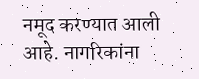नमूद करण्यात आली आहे. नागरिकांना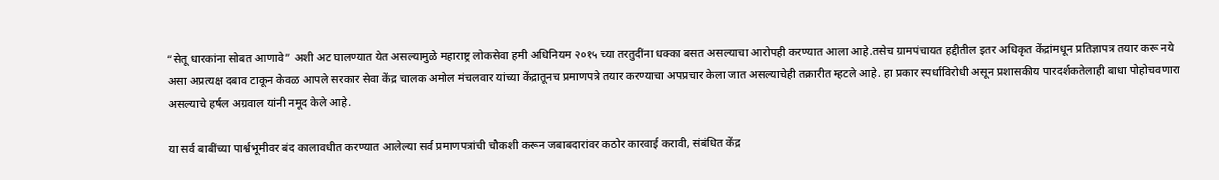“सेतू धारकांना सोबत आणावे” अशी अट घालण्यात येत असल्यामुळे महाराष्ट्र लोकसेवा हमी अधिनियम २०१५ च्या तरतुदींना धक्का बसत असल्याचा आरोपही करण्यात आला आहे.तसेच ग्रामपंचायत हद्दीतील इतर अधिकृत केंद्रांमधून प्रतिज्ञापत्र तयार करू नये असा अप्रत्यक्ष दबाव टाकून केवळ आपले सरकार सेवा केंद्र चालक अमोल मंचलवार यांच्या केंद्रातूनच प्रमाणपत्रे तयार करण्याचा अपप्रचार केला जात असल्याचेही तक्रारीत म्हटले आहे. हा प्रकार स्पर्धाविरोधी असून प्रशासकीय पारदर्शकतेलाही बाधा पोहोचवणारा असल्याचे हर्षल अग्रवाल यांनी नमूद केले आहे.

या सर्व बाबींच्या पार्श्वभूमीवर बंद कालावधीत करण्यात आलेल्या सर्व प्रमाणपत्रांची चौकशी करून जबाबदारांवर कठोर कारवाई करावी, संबंधित केंद्र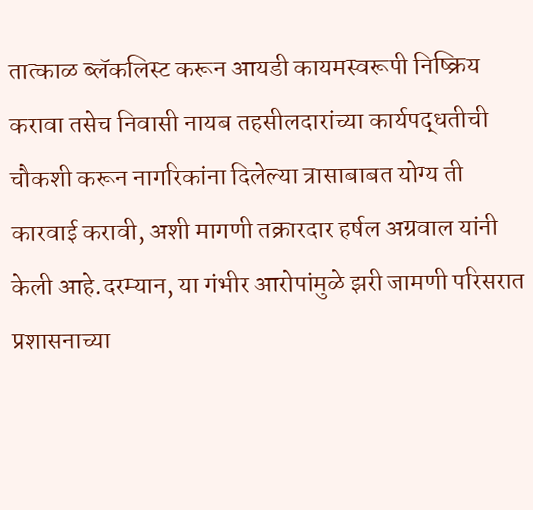तात्काळ ब्लॅकलिस्ट करून आयडी कायमस्वरूपी निष्क्रिय करावा तसेच निवासी नायब तहसीलदारांच्या कार्यपद्धतीची चौकशी करून नागरिकांना दिलेल्या त्रासाबाबत योग्य ती कारवाई करावी, अशी मागणी तक्रारदार हर्षल अग्रवाल यांनी केली आहे.दरम्यान, या गंभीर आरोपांमुळे झरी जामणी परिसरात प्रशासनाच्या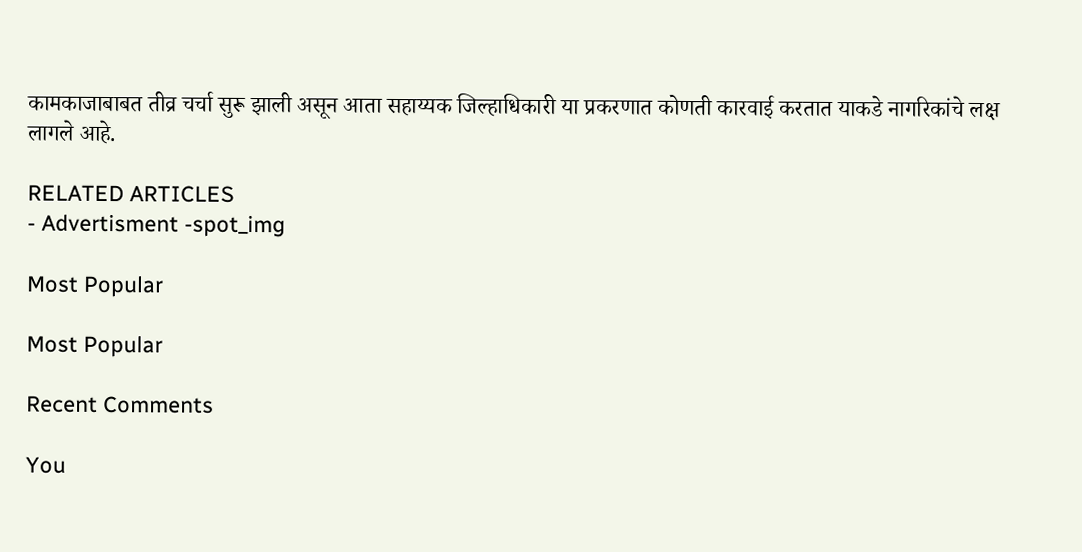कामकाजाबाबत तीव्र चर्चा सुरू झाली असून आता सहाय्यक जिल्हाधिकारी या प्रकरणात कोणती कारवाई करतात याकडे नागरिकांचे लक्ष लागले आहे.

RELATED ARTICLES
- Advertisment -spot_img

Most Popular

Most Popular

Recent Comments

You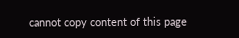cannot copy content of this page